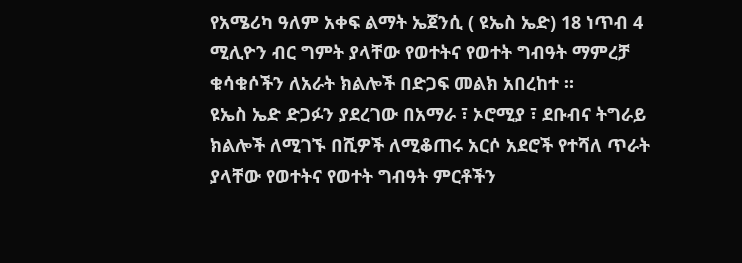የአሜሪካ ዓለም አቀፍ ልማት ኤጀንሲ ( ዩኤስ ኤድ) 18 ነጥብ 4 ሚሊዮን ብር ግምት ያላቸው የወተትና የወተት ግብዓት ማምረቻ ቁሳቁሶችን ለአራት ክልሎች በድጋፍ መልክ አበረከተ ።
ዩኤስ ኤድ ድጋፉን ያደረገው በአማራ ፣ ኦሮሚያ ፣ ደቡብና ትግራይ ክልሎች ለሚገኙ በሺዎች ለሚቆጠሩ አርሶ አደሮች የተሻለ ጥራት ያላቸው የወተትና የወተት ግብዓት ምርቶችን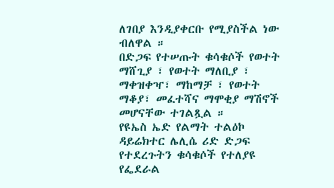ለገበያ እንዲያቀርቡ የሚያስችል ነው ብለዋል ።
በድጋፍ የተሠጡት ቁሳቁሶች የወተት ማሸጊያ ፣ የወተት ማለቢያ ፣ ማቀዝቀዣ፣ ማከማቻ ፣ የወተት ማቆያ፣ መፈተሻና ማሞቂያ ማሽኖች መሆናቸው ተገልጿል ።
የዩኤስ ኤድ የልማት ተልዕኮ ዳይሬክተር ሌሊሴ ሪድ ድጋፍ የተደረጉትን ቁሳቁሶች የተለያዩ የፌደራል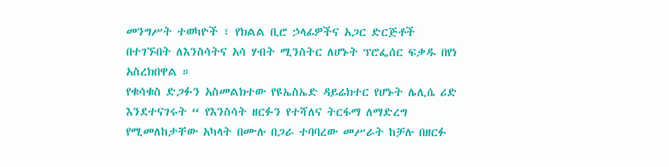መንግሥት ተወካዮች ፣ የክልል ቢሮ ኃላፊዎችና አጋር ድርጅቶች በተገኙበት ለእንስሳትና አሳ ሃብት ሚንስትር ለሆኑት ፕሮፌሰር ፍቃዱ በየነ አስረክበዋል ።
የቁሳቁስ ድጋፉን አስመልክተው የዩኤስኤድ ዳይሬክተር የሆኑት ሌሊሴ ሪድ እንደተናገሩት “ የእንስሳት ዘርፉን የተሻለና ትርፋማ ለማድረግ የሚመለከታቸው አካላት በሙሉ በጋራ ተባባረው መሥራት ከቻሉ በዘርፉ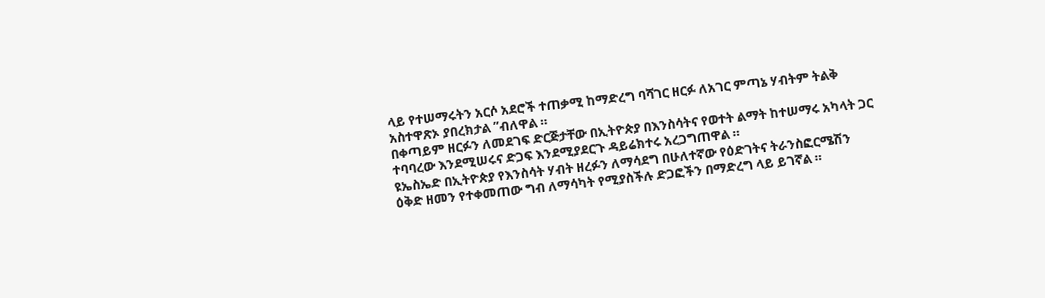ላይ የተሠማሩትን አርሶ አደሮች ተጠቃሚ ከማድረግ ባሻገር ዘርፉ ለአገር ምጣኔ ሃብትም ትልቅ አስተዋጽኦ ያበረክታል ”ብለዋል ።
በቀጣይም ዘርፉን ለመደገፍ ድርጅታቸው በኢትዮጵያ በእንስሳትና የወተት ልማት ከተሠማሩ አካላት ጋር ተባባረው እንደሚሠሩና ድጋፍ እንደሚያደርጉ ዳይሬክተሩ አረጋግጠዋል ።
ዩኤስኤድ በኢትዮጵያ የእንስሳት ሃብት ዘረፉን ለማሳደግ በሁለተኛው የዕድገትና ትራንስፎርሜሽን ዕቅድ ዘመን የተቀመጠው ግብ ለማሳካት የሚያስችሉ ድጋፎችን በማድረግ ላይ ይገኛል ።